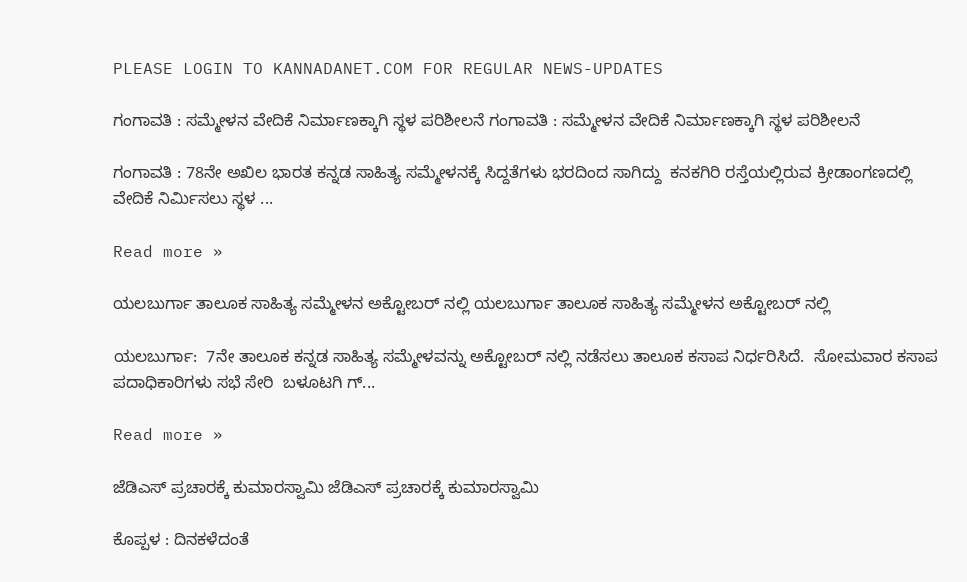PLEASE LOGIN TO KANNADANET.COM FOR REGULAR NEWS-UPDATES

ಗಂಗಾವತಿ : ಸಮ್ಮೇಳನ ವೇದಿಕೆ ನಿರ್ಮಾಣಕ್ಕಾಗಿ ಸ್ಥಳ ಪರಿಶೀಲನೆ ಗಂಗಾವತಿ : ಸಮ್ಮೇಳನ ವೇದಿಕೆ ನಿರ್ಮಾಣಕ್ಕಾಗಿ ಸ್ಥಳ ಪರಿಶೀಲನೆ

ಗಂಗಾವತಿ : 78ನೇ ಅಖಿಲ ಭಾರತ ಕನ್ನಡ ಸಾಹಿತ್ಯ ಸಮ್ಮೇಳನಕ್ಕೆ ಸಿದ್ದತೆಗಳು ಭರದಿಂದ ಸಾಗಿದ್ದು  ಕನಕಗಿರಿ ರಸ್ತೆಯಲ್ಲಿರುವ ಕ್ರೀಡಾಂಗಣದಲ್ಲಿ ವೇದಿಕೆ ನಿರ್ಮಿಸಲು ಸ್ಥಳ ...

Read more »

ಯಲಬುರ್ಗಾ ತಾಲೂಕ ಸಾಹಿತ್ಯ ಸಮ್ಮೇಳನ ಅಕ್ಟೋಬರ್ ನಲ್ಲಿ ಯಲಬುರ್ಗಾ ತಾಲೂಕ ಸಾಹಿತ್ಯ ಸಮ್ಮೇಳನ ಅಕ್ಟೋಬರ್ ನಲ್ಲಿ

ಯಲಬುರ್ಗಾ:  7ನೇ ತಾಲೂಕ ಕನ್ನಡ ಸಾಹಿತ್ಯ ಸಮ್ಮೇಳವನ್ನು ಅಕ್ಟೋಬರ್ ನಲ್ಲಿ ನಡೆಸಲು ತಾಲೂಕ ಕಸಾಪ ನಿರ್ಧರಿಸಿದೆ.  ಸೋಮವಾರ ಕಸಾಪ ಪದಾಧಿಕಾರಿಗಳು ಸಭೆ ಸೇರಿ  ಬಳೂಟಗಿ ಗ್...

Read more »

ಜೆಡಿಎಸ್ ಪ್ರಚಾರಕ್ಕೆ ಕುಮಾರಸ್ವಾಮಿ ಜೆಡಿಎಸ್ ಪ್ರಚಾರಕ್ಕೆ ಕುಮಾರಸ್ವಾಮಿ

ಕೊಪ್ಪಳ : ದಿನಕಳೆದಂತೆ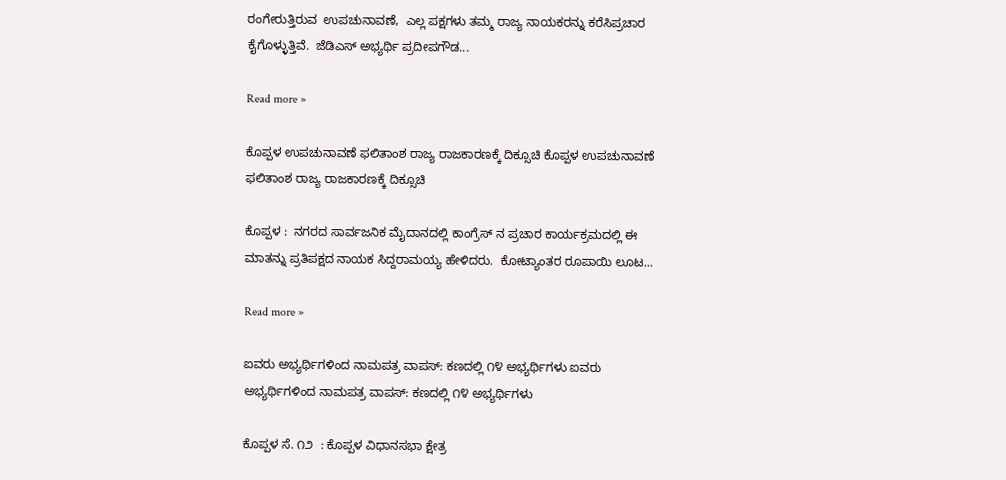ರಂಗೇರುತ್ತಿರುವ  ಉಪಚುನಾವಣೆ,  ಎಲ್ಲ ಪಕ್ಷಗಳು ತಮ್ಮ ರಾಜ್ಯ ನಾಯಕರನ್ನು ಕರೆಸಿಪ್ರಚಾರ ಕೈಗೊಳ್ಳುತ್ತಿವೆ.  ಜೆಡಿಎಸ್ ಅಭ್ಯರ್ಥಿ ಪ್ರದೀಪಗೌಡ...

Read more »

ಕೊಪ್ಪಳ ಉಪಚುನಾವಣೆ ಫಲಿತಾಂಶ ರಾಜ್ಯ ರಾಜಕಾರಣಕ್ಕೆ ದಿಕ್ಸೂಚಿ ಕೊಪ್ಪಳ ಉಪಚುನಾವಣೆ ಫಲಿತಾಂಶ ರಾಜ್ಯ ರಾಜಕಾರಣಕ್ಕೆ ದಿಕ್ಸೂಚಿ

ಕೊಪ್ಪಳ :  ನಗರದ ಸಾರ್ವಜನಿಕ ಮೈದಾನದಲ್ಲಿ ಕಾಂಗ್ರೆಸ್ ನ ಪ್ರಚಾರ ಕಾರ್ಯಕ್ರಮದಲ್ಲಿ ಈ ಮಾತನ್ನು ಪ್ರತಿಪಕ್ಷದ ನಾಯಕ ಸಿದ್ದರಾಮಯ್ಯ ಹೇಳಿದರು.  ಕೋಟ್ಯಾಂತರ ರೂಪಾಯಿ ಲೂಟ...

Read more »

ಐವರು ಅಭ್ಯರ್ಥಿಗಳಿಂದ ನಾಮಪತ್ರ ವಾಪಸ್: ಕಣದಲ್ಲಿ ೧೪ ಅಭ್ಯರ್ಥಿಗಳು ಐವರು ಅಭ್ಯರ್ಥಿಗಳಿಂದ ನಾಮಪತ್ರ ವಾಪಸ್: ಕಣದಲ್ಲಿ ೧೪ ಅಭ್ಯರ್ಥಿಗಳು

ಕೊಪ್ಪಳ ಸೆ. ೧೨  : ಕೊಪ್ಪಳ ವಿಧಾನಸಭಾ ಕ್ಷೇತ್ರ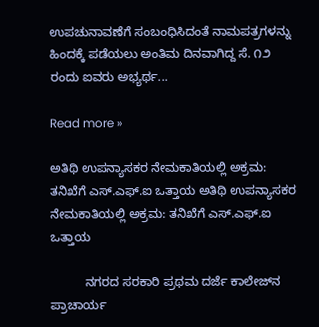ಉಪಚುನಾವಣೆಗೆ ಸಂಬಂಧಿಸಿದಂತೆ ನಾಮಪತ್ರಗಳನ್ನು ಹಿಂದಕ್ಕೆ ಪಡೆಯಲು ಅಂತಿಮ ದಿನವಾಗಿದ್ದ ಸೆ. ೧೨ ರಂದು ಐವರು ಅಭ್ಯರ್ಥ...

Read more »

ಅತಿಥಿ ಉಪನ್ಯಾಸಕರ ನೇಮಕಾತಿಯಲ್ಲಿ ಅಕ್ರಮ: ತನಿಖೆಗೆ ಎಸ್.ಎಫ್.ಐ ಒತ್ತಾಯ ಅತಿಥಿ ಉಪನ್ಯಾಸಕರ ನೇಮಕಾತಿಯಲ್ಲಿ ಅಕ್ರಮ: ತನಿಖೆಗೆ ಎಸ್.ಎಫ್.ಐ ಒತ್ತಾಯ

          ನಗರದ ಸರಕಾರಿ ಪ್ರಥಮ ದರ್ಜೆ ಕಾಲೇಜ್‌ನ ಪ್ರಾಚಾರ್ಯ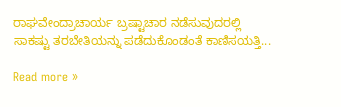ರಾಘವೇಂದ್ರಾಚಾರ್ಯ ಬ್ರಷ್ಟಾಚಾರ ನಡೆಸುವುದರಲ್ಲಿ ಸಾಕಷ್ಟು ತರಬೇತಿಯನ್ನು ಪಡೆದುಕೊಂಡಂತೆ ಕಾಣಿಸಯತ್ತಿ...

Read more »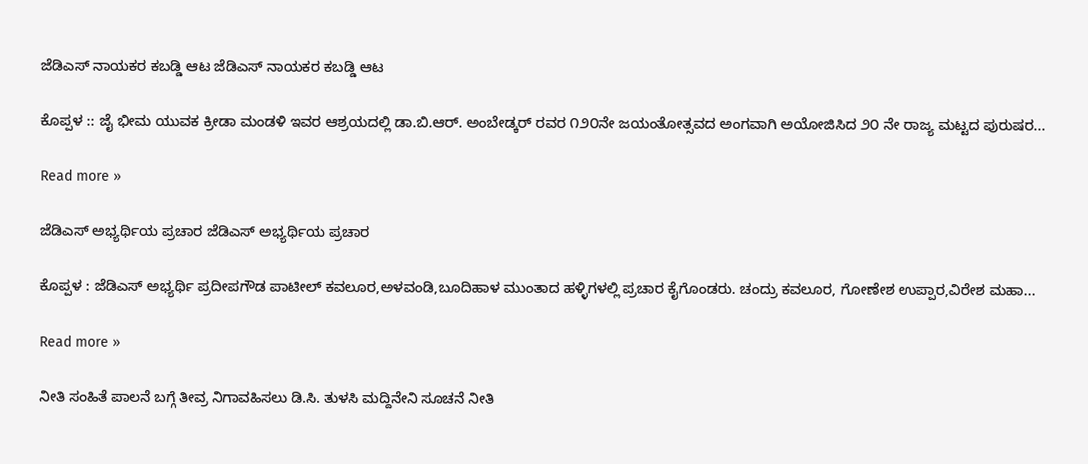ಜೆಡಿಎಸ್ ನಾಯಕರ ಕಬಡ್ಡಿ ಆಟ ಜೆಡಿಎಸ್ ನಾಯಕರ ಕಬಡ್ಡಿ ಆಟ

ಕೊಪ್ಪಳ :: ಜೈ ಭೀಮ ಯುವಕ ಕ್ರೀಡಾ ಮಂಡಳಿ ಇವರ ಆಶ್ರಯದಲ್ಲಿ ಡಾ.ಬಿ.ಆರ್. ಅಂಬೇಡ್ಕರ್ ರವರ ೧೨೦ನೇ ಜಯಂತೋತ್ಸವದ ಅಂಗವಾಗಿ ಅಯೋಜಿಸಿದ ೨೦ ನೇ ರಾಜ್ಯ ಮಟ್ಟದ ಪುರುಷರ...

Read more »

ಜೆಡಿಎಸ್ ಅಭ್ಯರ್ಥಿಯ ಪ್ರಚಾರ ಜೆಡಿಎಸ್ ಅಭ್ಯರ್ಥಿಯ ಪ್ರಚಾರ

ಕೊಪ್ಪಳ : ಜೆಡಿಎಸ್ ಅಭ್ಯರ್ಥಿ ಪ್ರದೀಪಗೌಡ ಪಾಟೀಲ್ ಕವಲೂರ,ಅಳವಂಡಿ,ಬೂದಿಹಾಳ ಮುಂತಾದ ಹಳ್ಳಿಗಳಲ್ಲಿ ಪ್ರಚಾರ ಕೈಗೊಂಡರು. ಚಂದ್ರು ಕವಲೂರ, ಗೋಣೇಶ ಉಪ್ಪಾರ,ವಿರೇಶ ಮಹಾ...

Read more »

ನೀತಿ ಸಂಹಿತೆ ಪಾಲನೆ ಬಗ್ಗೆ ತೀವ್ರ ನಿಗಾವಹಿಸಲು ಡಿ.ಸಿ. ತುಳಸಿ ಮದ್ದಿನೇನಿ ಸೂಚನೆ ನೀತಿ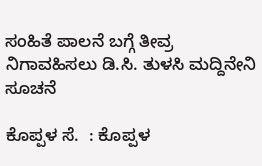ಸಂಹಿತೆ ಪಾಲನೆ ಬಗ್ಗೆ ತೀವ್ರ ನಿಗಾವಹಿಸಲು ಡಿ.ಸಿ. ತುಳಸಿ ಮದ್ದಿನೇನಿ ಸೂಚನೆ

ಕೊಪ್ಪಳ ಸೆ.  : ಕೊಪ್ಪಳ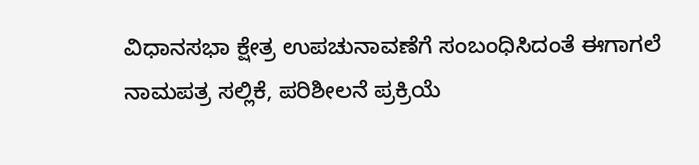ವಿಧಾನಸಭಾ ಕ್ಷೇತ್ರ ಉಪಚುನಾವಣೆಗೆ ಸಂಬಂಧಿಸಿದಂತೆ ಈಗಾಗಲೆ ನಾಮಪತ್ರ ಸಲ್ಲಿಕೆ, ಪರಿಶೀಲನೆ ಪ್ರಕ್ರಿಯೆ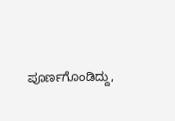ಪೂರ್ಣಗೊಂಡಿದ್ದು,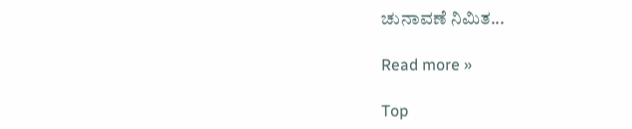ಚುನಾವಣೆ ನಿಮಿತ...

Read more »

Top